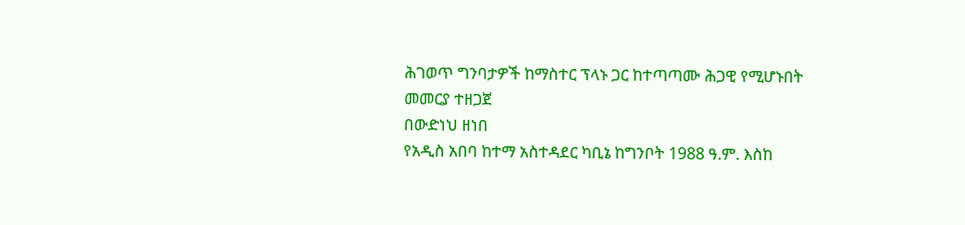ሕገወጥ ግንባታዎች ከማስተር ፕላኑ ጋር ከተጣጣሙ ሕጋዊ የሚሆኑበት መመርያ ተዘጋጀ
በውድነህ ዘነበ
የአዲስ አበባ ከተማ አስተዳደር ካቢኔ ከግንቦት 1988 ዓ.ም. እስከ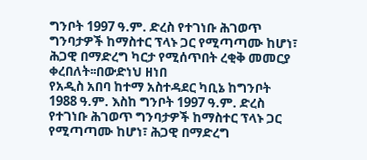ግንቦት 1997 ዓ.ም. ድረስ የተገነቡ ሕገወጥ ግንባታዎች ከማስተር ፕላኑ ጋር የሚጣጣሙ ከሆነ፣ ሕጋዊ በማድረግ ካርታ የሚሰጥበት ረቂቅ መመርያ ቀረበለት፡፡በውድነህ ዘነበ
የአዲስ አበባ ከተማ አስተዳደር ካቢኔ ከግንቦት 1988 ዓ.ም. እስከ ግንቦት 1997 ዓ.ም. ድረስ የተገነቡ ሕገወጥ ግንባታዎች ከማስተር ፕላኑ ጋር የሚጣጣሙ ከሆነ፣ ሕጋዊ በማድረግ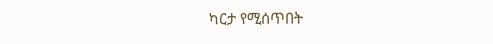ካርታ የሚሰጥበት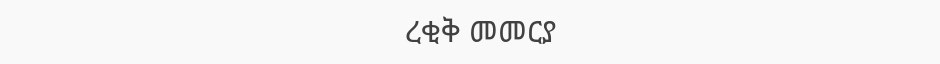ረቂቅ መመርያ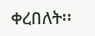ቀረበለት፡፡